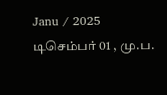Janu / 2025 டிசெம்பர் 01 , மு.ப.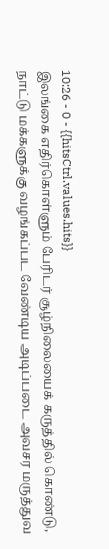10:26 - 0 - {{hitsCtrl.values.hits}}
இலங்கை எதிர்கொள்ளும் பேரிடர் சூழ்நிலையைக் கருத்தில் கொண்டு, நாட்டு மக்களுக்கு வழங்கப்பட வேண்டிய அடிப்படை அவசர மருத்துவ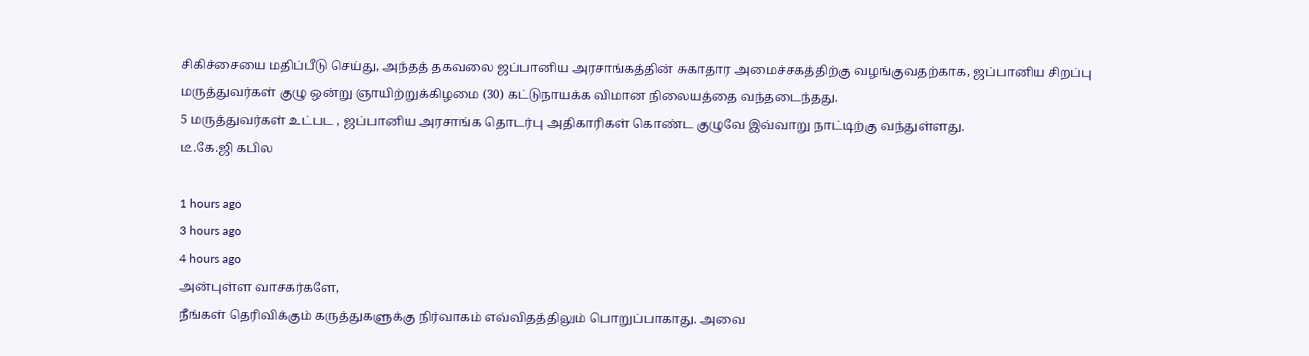சிகிச்சையை மதிப்பீடு செய்து, அந்தத் தகவலை ஜப்பானிய அரசாங்கத்தின் சுகாதார அமைச்சகத்திற்கு வழங்குவதற்காக, ஜப்பானிய சிறப்பு மருத்துவர்கள் குழு ஒன்று ஞாயிற்றுக்கிழமை (30) கட்டுநாயக்க விமான நிலையத்தை வந்தடைந்தது.
5 மருத்துவர்கள் உட்பட , ஜப்பானிய அரசாங்க தொடர்பு அதிகாரிகள் கொண்ட குழுவே இவ்வாறு நாட்டிற்கு வந்துள்ளது.
டீ.கே.ஜி கபில

1 hours ago
3 hours ago
4 hours ago
அன்புள்ள வாசகர்களே,
நீங்கள் தெரிவிக்கும் கருத்துகளுக்கு நிர்வாகம் எவ்விதத்திலும் பொறுப்பாகாது. அவை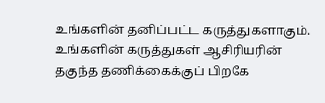உங்களின் தனிப்பட்ட கருத்துகளாகும். உங்களின் கருத்துகள் ஆசிரியரின் தகுந்த தணிக்கைக்குப் பிறகே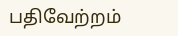பதிவேற்றம்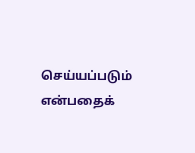செய்யப்படும் என்பதைக்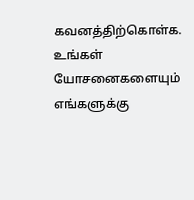கவனத்திற்கொள்க. உங்கள் யோசனைகளையும் எங்களுக்கு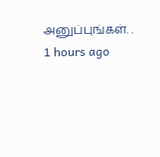அனுப்புங்கள். .
1 hours ago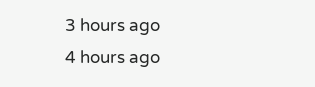3 hours ago
4 hours ago